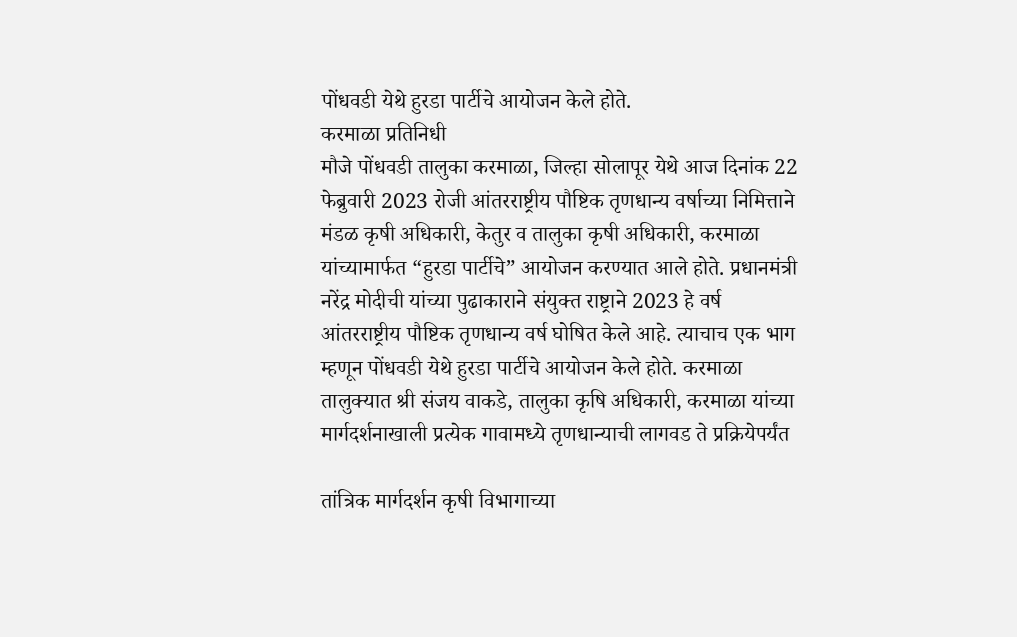पोंधवडी येथे हुरडा पार्टीचे आयोजन केले होते.
करमाळा प्रतिनिधी
मौजे पोंधवडी तालुका करमाळा, जिल्हा सोलापूर येथे आज दिनांक 22 फेब्रुवारी 2023 रोजी आंतरराष्ट्रीय पौष्टिक तृणधान्य वर्षाच्या निमित्ताने मंडळ कृषी अधिकारी, केतुर व तालुका कृषी अधिकारी, करमाळा यांच्यामार्फत “हुरडा पार्टीचे” आयोजन करण्यात आले होते. प्रधानमंत्री नरेंद्र मोदीची यांच्या पुढाकाराने संयुक्त राष्ट्राने 2023 हे वर्ष आंतरराष्ट्रीय पौष्टिक तृणधान्य वर्ष घोषित केले आहे. त्याचाच एक भाग म्हणून पोंधवडी येथे हुरडा पार्टीचे आयोजन केले होते. करमाळा तालुक्यात श्री संजय वाकडे, तालुका कृषि अधिकारी, करमाळा यांच्या मार्गदर्शनाखाली प्रत्येक गावामध्ये तृणधान्याची लागवड ते प्रक्रियेपर्यंत

तांत्रिक मार्गदर्शन कृषी विभागाच्या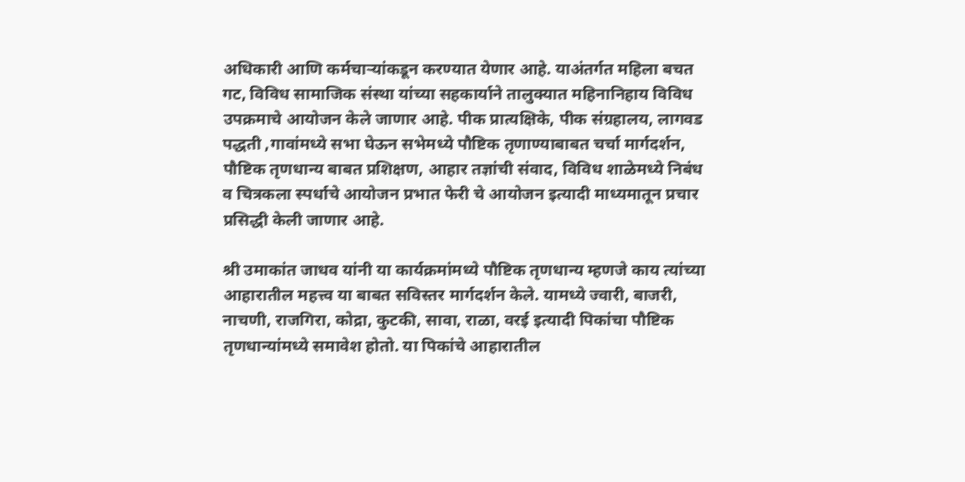अधिकारी आणि कर्मचाऱ्यांकडून करण्यात येणार आहे. याअंतर्गत महिला बचत गट, विविध सामाजिक संस्था यांच्या सहकार्याने तालुक्यात महिनानिहाय विविध उपक्रमाचे आयोजन केले जाणार आहे. पीक प्रात्यक्षिके, पीक संग्रहालय, लागवड पद्धती ,गावांमध्ये सभा घेऊन सभेमध्ये पौष्टिक तृणाण्याबाबत चर्चा मार्गदर्शन, पौष्टिक तृणधान्य बाबत प्रशिक्षण, आहार तज्ञांची संवाद, विविध शाळेमध्ये निबंध व चित्रकला स्पर्धाचे आयोजन प्रभात फेरी चे आयोजन इत्यादी माध्यमातून प्रचार प्रसिद्धी केली जाणार आहे.

श्री उमाकांत जाधव यांनी या कार्यक्रमांमध्ये पौष्टिक तृणधान्य म्हणजे काय त्यांच्या आहारातील महत्त्व या बाबत सविस्तर मार्गदर्शन केले. यामध्ये ज्वारी, बाजरी, नाचणी, राजगिरा, कोद्रा, कुटकी, सावा, राळा, वरई इत्यादी पिकांचा पौष्टिक तृणधान्यांमध्ये समावेश होतो. या पिकांचे आहारातील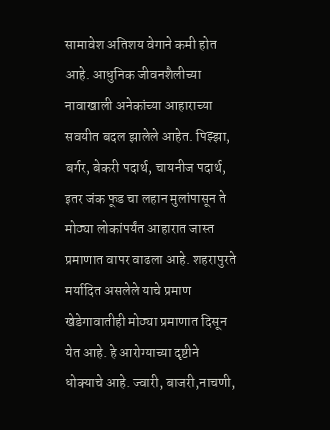सामावेश अतिशय वेगाने कमी होत आहे. आधुनिक जीवनशैलीच्या नावाखाली अनेकांच्या आहाराच्या सवयीत बदल झालेले आहेत. पिझ्झा, बर्गर, बेकरी पदार्थ, चायनीज पदार्थ, इतर जंक फूड चा लहान मुलांपासून ते मोठ्या लोकांपर्यंत आहारात जास्त प्रमाणात वापर वाढला आहे. शहरापुरते मर्यादित असलेले याचे प्रमाण खेडेगावातीही मोठ्या प्रमाणात दिसून येत आहे. हे आरोग्याच्या दृष्टीने धोक्याचे आहे. ज्वारी, बाजरी,नाचणी,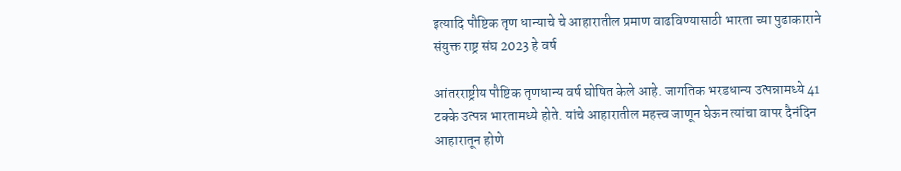इत्यादि पौष्टिक तृण धान्याचे चे आहारातील प्रमाण वाढविण्यासाठी भारता च्या पुढाकाराने संयुक्त राष्ट्र संघ 2023 हे वर्ष

आंतरराष्ट्रीय पौष्टिक तृणधान्य वर्ष घोषित केले आहे. जागतिक भरडधान्य उत्पन्नामध्ये 41 टक्के उत्पन्न भारतामध्ये होते. यांचे आहारातील महत्त्व जाणून घेऊन त्यांचा वापर दैनंदिन आहारातून होणे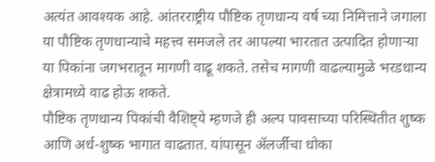अत्यंत आवश्यक आहे. आंतरराष्ट्रीय पौष्टिक तृणधान्य वर्ष च्या निमित्ताने जगाला या पौष्टिक तृणधान्याचे महत्त्व समजले तर आपल्या भारतात उत्पादित होणाऱ्या या पिकांना जगभरातून मागणी वाढू शकते. तसेच मागणी वाढल्यामुळे भरडधान्य क्षेत्रामध्ये वाढ होऊ शकते.
पौष्टिक तृणधान्य पिकांची वैशिष्ट्ये म्हणजे ही अल्प पावसाच्या परिस्थितीत शुष्क आणि अर्ध-शुष्क भागात वाढतात. यांपासून ॲलर्जीचा धोका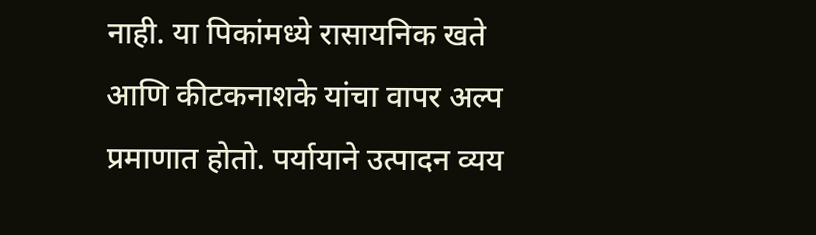नाही. या पिकांमध्ये रासायनिक खते आणि कीटकनाशके यांचा वापर अल्प प्रमाणात होतो. पर्यायाने उत्पादन व्यय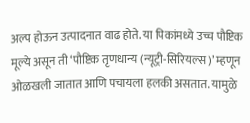अल्प होऊन उत्पादनात वाढ होते. या पिकांमध्ये उच्च पौष्टिक मूल्ये असून ती ‘पौष्टिक तृणधान्य (न्यूट्री-सिरियल्स)’ म्हणून ओळखली जातात आणि पचायला हलकी असतात. यामुळे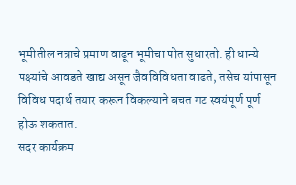भूमीतील नत्राचे प्रमाण वाढून भूमीचा पोत सुधारतो. ही धान्ये पक्ष्यांचे आवडते खाद्य असून जैवविविधता वाढते, तसेच यांपासून विविध पदार्थ तयार करून विकल्याने बचत गट स्वयंपूर्ण पूर्ण होऊ शकतात.
सदर कार्यक्रम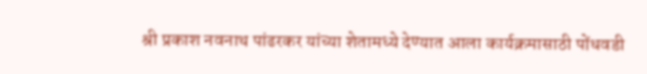श्री प्रकाश नवनाथ पांढरकर यांच्या शेतामध्ये देण्यात आला कार्यक्रमासाठी पोंधवडी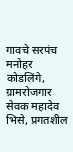गावचे सरपंच मनोहर कोडलिंगे, ग्रामरोजगार सेवक महादेव भिसे, प्रगतशील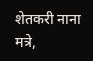शेतकरी नाना मत्रे,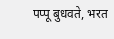पप्पू बुधवते, भरत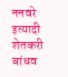ननवरे इत्यादी शेतकरी बांधव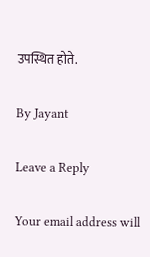उपस्थित होते.

By Jayant

Leave a Reply

Your email address will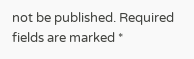not be published. Required fields are marked *